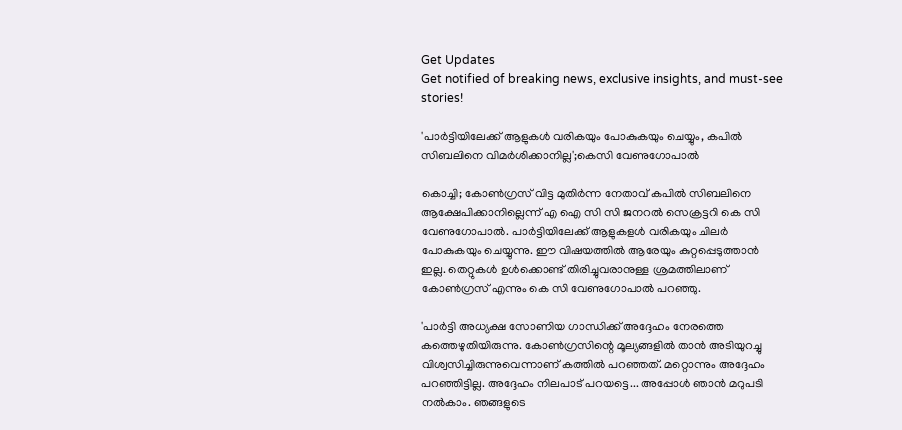Get Updates
Get notified of breaking news, exclusive insights, and must-see stories!

'പാർട്ടിയിലേക്ക് ആളുകൾ വരികയും പോകുകയും ചെയ്യും, കപിൽ സിബലിനെ വിമർശിക്കാനില്ല';കെസി വേണുഗോപാൽ

കൊച്ചി; കോൺഗ്രസ് വിട്ട മുതിർന്ന നേതാവ് കപിൽ സിബലിനെ ആക്ഷേപിക്കാനില്ലെന്ന് എ ഐ സി സി ജനറൽ സെക്രട്ടറി കെ സി വേണുഗോപാൽ. പാർട്ടിയിലേക്ക് ആളുകളൾ വരികയും ചിലർ പോകുകയും ചെയ്യുന്നു. ഈ വിഷയത്തിൽ ആരേയും കുറ്റപ്പെടുത്താൻ ഇല്ല. തെറ്റുകൾ ഉൾക്കൊണ്ട് തിരിച്ചുവരാനുള്ള ശ്രമത്തിലാണ് കോൺഗ്രസ് എന്നും കെ സി വേണുഗോപാൽ പറഞ്ഞു.

'പാർട്ടി അധ്യക്ഷ സോണിയ ഗാന്ധിക്ക് അദ്ദേഹം നേരത്തെ കത്തെഴുതിയിരുന്നു. കോൺഗ്രസിന്റെ മൂല്യങ്ങളിൽ താൻ അടിയുറച്ചു വിശ്വസിച്ചിരുന്നുവെന്നാണ് കത്തിൽ പറഞ്ഞത്. മറ്റൊന്നും അദ്ദേഹം പറഞ്ഞിട്ടില്ല. അദ്ദേഹം നിലപാട് പറയട്ടെ... അപ്പോൾ ഞാൻ മറുപടി നൽകാം. ഞങ്ങളുടെ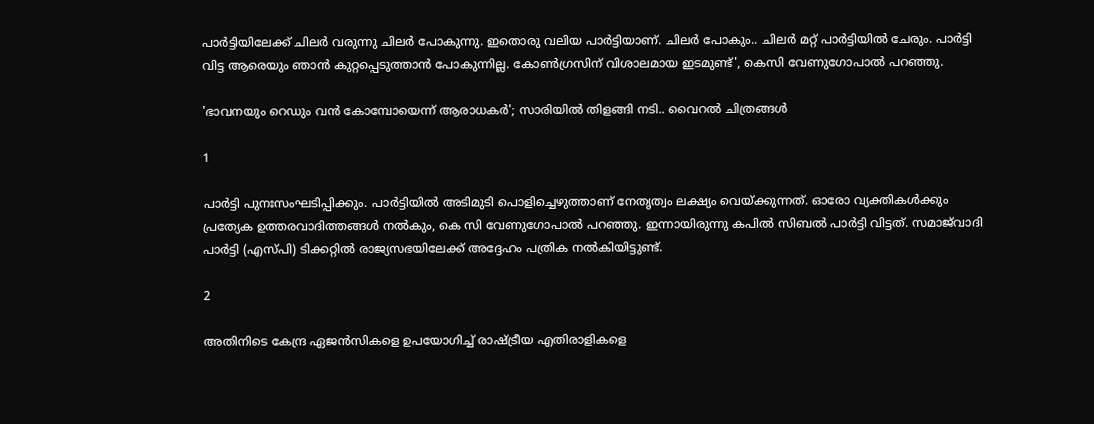പാർട്ടിയിലേക്ക് ചിലർ വരുന്നു ചിലർ പോകുന്നു. ഇതൊരു വലിയ പാർട്ടിയാണ്. ചിലർ പോകും.. ചിലർ മറ്റ് പാർട്ടിയിൽ ചേരും. പാർട്ടി വിട്ട ആരെയും ഞാൻ കുറ്റപ്പെടുത്താൻ പോകുന്നില്ല. കോൺഗ്രസിന് വിശാലമായ ഇടമുണ്ട്', കെസി വേണുഗോപാൽ പറഞ്ഞു.

'ഭാവനയും റെഡും വൻ കോമ്പോയെന്ന് ആരാധകർ'; സാരിയിൽ തിളങ്ങി നടി.. വൈറൽ ചിത്രങ്ങൾ

1

പാർട്ടി പുനഃസംഘടിപ്പിക്കും. പാർട്ടിയിൽ അടിമുടി പൊളിച്ചെഴുത്താണ് നേതൃത്വം ലക്ഷ്യം വെയ്ക്കുന്നത്. ഓരോ വ്യക്തികൾക്കും പ്രത്യേക ഉത്തരവാദിത്തങ്ങൾ നൽകും, കെ സി വേണുഗോപാൽ പറഞ്ഞു. ഇന്നായിരുന്നു കപിൽ സിബൽ പാർട്ടി വിട്ടത്. സമാജ്‌വാദി പാർട്ടി (എസ്പി) ടിക്കറ്റിൽ രാജ്യസഭയിലേക്ക് അദ്ദേഹം പത്രിക നൽകിയിട്ടുണ്ട്.

2

അതിനിടെ കേന്ദ്ര ഏജൻസികളെ ഉപയോഗിച്ച് രാഷ്ട്രീയ എതിരാളികളെ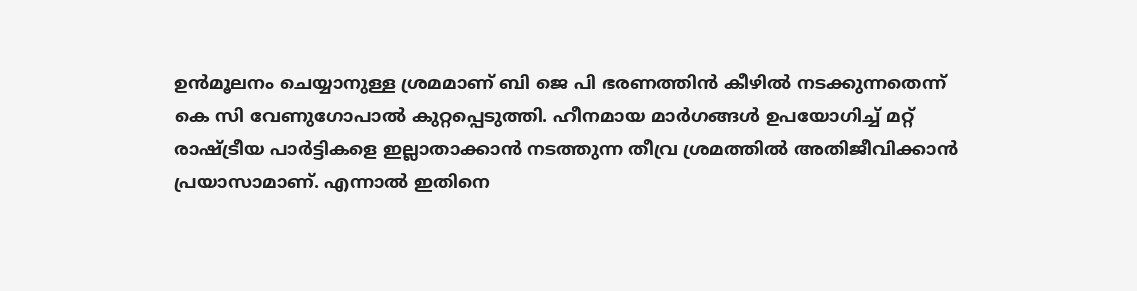ഉൻമൂലനം ചെയ്യാനുള്ള ശ്രമമാണ് ബി ജെ പി ഭരണത്തിൻ കീഴിൽ നടക്കുന്നതെന്ന് കെ സി വേണുഗോപാൽ കുറ്റപ്പെടുത്തി. ഹീനമായ മാർഗങ്ങൾ ഉപയോഗിച്ച് മറ്റ് രാഷ്ട്രീയ പാർട്ടികളെ ഇല്ലാതാക്കാൻ നടത്തുന്ന തീവ്ര ശ്രമത്തിൽ അതിജീവിക്കാൻ പ്രയാസാമാണ്. എന്നാൽ ഇതിനെ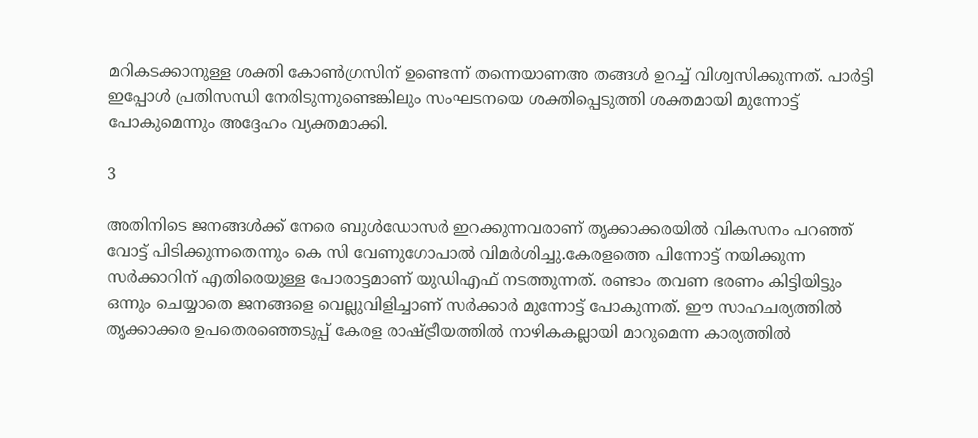മറികടക്കാനുള്ള ശക്തി കോൺഗ്രസിന് ഉണ്ടെന്ന് തന്നെയാണഅ തങ്ങൾ ഉറച്ച് വിശ്വസിക്കുന്നത്. പാർട്ടി ഇപ്പോൾ പ്രതിസന്ധി നേരിടുന്നുണ്ടെങ്കിലും സംഘടനയെ ശക്തിപ്പെടുത്തി ശക്തമായി മുന്നോട്ട് പോകുമെന്നും അദ്ദേഹം വ്യക്തമാക്കി.

3

അതിനിടെ ജനങ്ങൾക്ക് നേരെ ബുൾഡോസർ ഇറക്കുന്നവരാണ് തൃക്കാക്കരയിൽ വികസനം പറഞ്ഞ് വോട്ട് പിടിക്കുന്നതെന്നും കെ സി വേണുഗോപാൽ വിമർശിച്ചു.കേരളത്തെ പിന്നോട്ട് നയിക്കുന്ന സർക്കാറിന് എതിരെയുള്ള പോരാട്ടമാണ് യുഡിഎഫ് നടത്തുന്നത്. രണ്ടാം തവണ ഭരണം കിട്ടിയിട്ടും ഒന്നും ചെയ്യാതെ ജനങ്ങളെ വെല്ലുവിളിച്ചാണ് സർക്കാർ മുന്നോട്ട് പോകുന്നത്. ഈ സാഹചര്യത്തിൽ തൃക്കാക്കര ഉപതെരഞ്ഞെടുപ്പ് കേരള രാഷ്ട്രീയത്തിൽ നാഴികകല്ലായി മാറുമെന്ന കാര്യത്തിൽ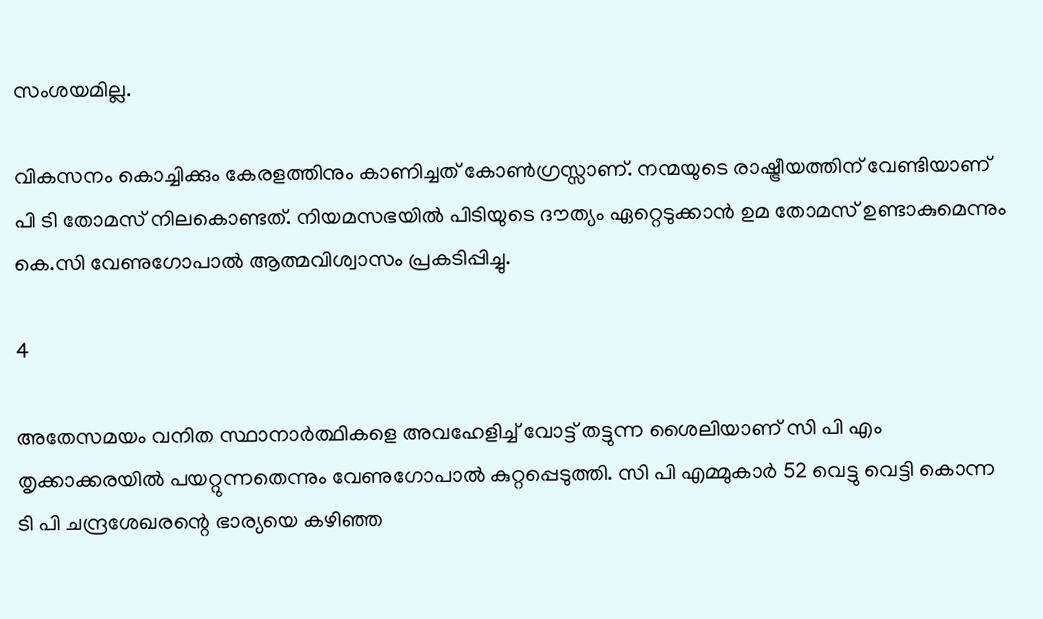സംശയമില്ല.

വികസനം കൊച്ചിക്കും കേരളത്തിനും കാണിച്ചത് കോൺഗ്രസ്സാണ്. നന്മയുടെ രാഷ്ട്രീയത്തിന് വേണ്ടിയാണ് പി ടി തോമസ് നിലകൊണ്ടത്. നിയമസഭയിൽ പിടിയുടെ ദൗത്യം ഏറ്റെടുക്കാൻ ഉമ തോമസ് ഉണ്ടാകുമെന്നും കെ.സി വേണുഗോപാൽ ആത്മവിശ്വാസം പ്രകടിപ്പിച്ചു.

4

അതേസമയം വനിത സ്ഥാനാർത്ഥികളെ അവഹേളിച്ച് വോട്ട് തട്ടുന്ന ശൈലിയാണ് സി പി എം തൃക്കാക്കരയിൽ പയറ്റുന്നതെന്നും വേണുഗോപാൽ കുറ്റപ്പെടുത്തി. സി പി എമ്മുകാർ 52 വെട്ടു വെട്ടി കൊന്ന ടി പി ചന്ദ്രശേഖരന്റെ ഭാര്യയെ കഴിഞ്ഞ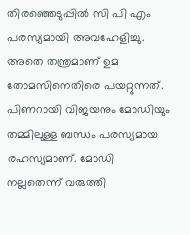തിരഞ്ഞെടുപ്പിൽ സി പി എം പരസ്യമായി അവഹേളിച്ചു. അതെ തന്ത്രമാണ് ഉമ തോമസിനെതിരെ പയറ്റുന്നത്. പിണറായി വിജയനും മോഡിയും തമ്മിലുള്ള ബന്ധം പരസ്യമായ രഹസ്യമാണ്. മോഡി നല്ലതെന്ന് വരുത്തി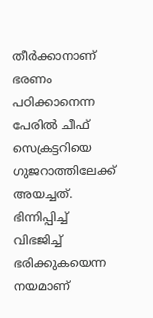തീർക്കാനാണ് ഭരണം പഠിക്കാനെന്ന പേരിൽ ചീഫ് സെക്രട്ടറിയെ ഗുജറാത്തിലേക്ക് അയച്ചത്. ഭിന്നിപ്പിച്ച് വിഭജിച്ച് ഭരിക്കുകയെന്ന നയമാണ്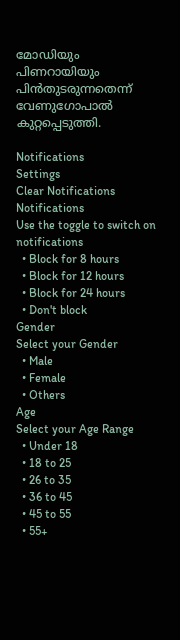മോഡിയും പിണറായിയും പിൻതുടരുന്നതെന്ന് വേണുഗോപാൽ കുറ്റപ്പെടുത്തി.

Notifications
Settings
Clear Notifications
Notifications
Use the toggle to switch on notifications
  • Block for 8 hours
  • Block for 12 hours
  • Block for 24 hours
  • Don't block
Gender
Select your Gender
  • Male
  • Female
  • Others
Age
Select your Age Range
  • Under 18
  • 18 to 25
  • 26 to 35
  • 36 to 45
  • 45 to 55
  • 55+